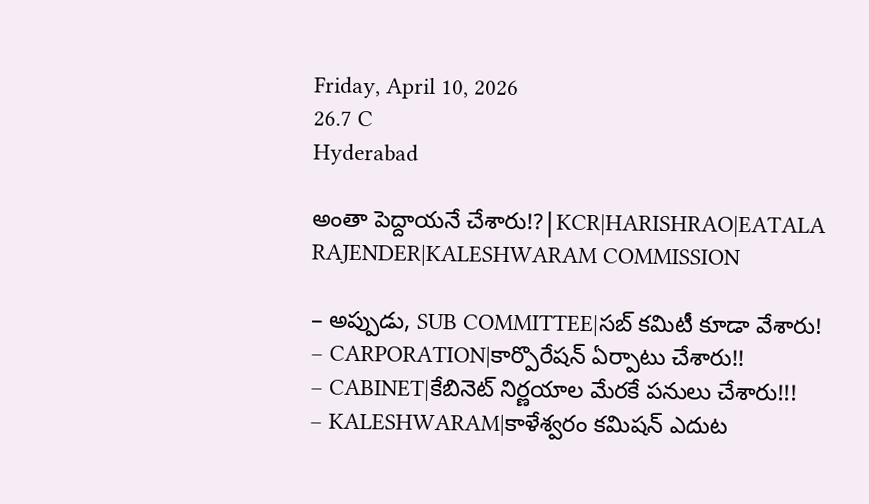Friday, April 10, 2026
26.7 C
Hyderabad

అంతా పెద్దాయనే చేశారు!?|KCR|HARISHRAO|EATALA RAJENDER|KALESHWARAM COMMISSION

– అప్పుడు, SUB COMMITTEE|సబ్ కమిటీ కూడా వేశారు!
– CARPORATION|కార్పొరేషన్ ఏర్పాటు చేశారు!!
– CABINET|కేబినెట్ నిర్ణయాల మేరకే పనులు చేశారు!!!
– KALESHWARAM|కాళేశ్వరం కమిషన్ ఎదుట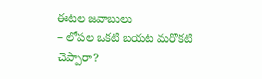ఈటల జవాబులు
– లోపల ఒకటి బయట మరొకటి చెప్పారా?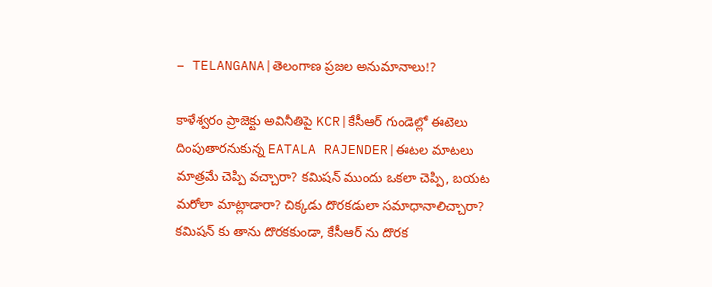– TELANGANA|తెలంగాణ ప్రజల అనుమానాలు!?

కాళేశ్వరం ప్రాజెక్టు అవినీతిపై KCR|కేసీఆర్ గుండెల్లో ఈటెలు దింపుతారనుకున్న EATALA RAJENDER|ఈటల మాటలు మాత్రమే చెప్పి వచ్చారా? కమిషన్ ముందు ఒకలా చెప్పి, బయట మరోలా మాట్లాడారా? చిక్కడు దొరకడులా సమాధానాలిచ్చారా? కమిషన్ కు తాను దొరకకుండా, కేసీఆర్ ను దొరక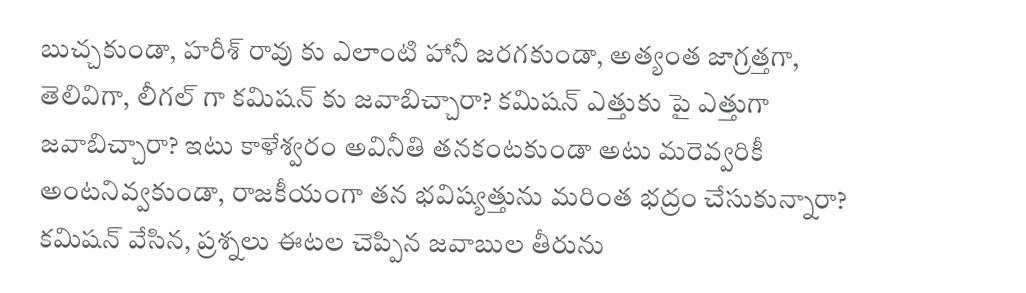బుచ్చకుండా, హరీశ్ రావు కు ఎలాంటి హానీ జరగకుండా, అత్యంత జాగ్రత్తగా, తెలివిగా, లీగల్ గా కమిషన్ కు జవాబిచ్చారా? కమిషన్ ఎత్తుకు పై ఎత్తుగా జవాబిచ్చారా? ఇటు కాళేశ్వరం అవినీతి తనకంటకుండా అటు మరెవ్వరికీ అంటనివ్వకుండా, రాజకీయంగా తన భవిష్యత్తును మరింత భద్రం చేసుకున్నారా? కమిషన్ వేసిన, ప్రశ్నలు ఈటల చెప్పిన జవాబుల తీరును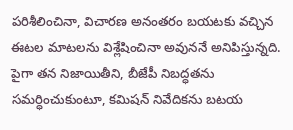పరిశీలించినా, విచారణ అనంతరం బయటకు వచ్చిన ఈటల మాటలను విశ్లేషించినా అవుననే అనిపిస్తున్నది. పైగా తన నిజాయితీని, బీజేపీ నిబద్ధతను సమర్ధించుకుంటూ, కమిషన్ నివేదికను బటయ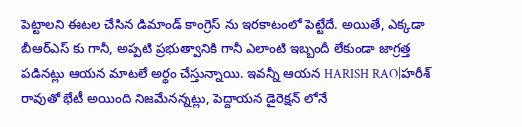పెట్టాలని ఈటల చేసిన డిమాండ్ కాంగ్రెస్ ను ఇరకాటంలో పెట్టేదే. అయితే, ఎక్కడా బీఆర్ఎస్ కు గానీ, అప్పటి ప్రభుత్వానికి గానీ ఎలాంటి ఇబ్బందీ లేకుండా జాగ్రత్త పడినట్లు ఆయన మాటలే అర్థం చేస్తున్నాయి. ఇవన్నీ ఆయన HARISH RAO|హరీశ్ రావుతో భేటీ అయింది నిజమేనన్నట్లు, పెద్దాయన డైరెక్షన్ లోనే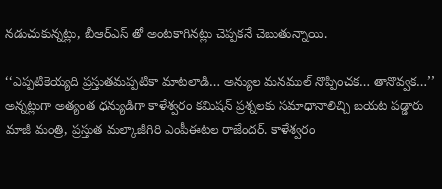నడుచుకున్నట్లు, బీఆర్ఎస్ తో అంటకాగినట్లు చెప్పకనే చెబుతున్నాయి.

‘‘ఎప్పటికెయ్యది ప్రస్తుతమప్పటికా మాటలాడి… అన్యుల మనముల్ నొప్పించక… తానొవ్వక…’’ అన్నట్లుగా అత్యంత ధన్యుడిగా కాళేశ్వరం కమిషన్ ప్రశ్నలకు సమాధానాలిచ్చి బయట పడ్డారు మాజీ మంత్రి, ప్రస్తుత మల్కాజీగిరి ఎంపీఈటల రాజేందర్. కాళేశ్వరం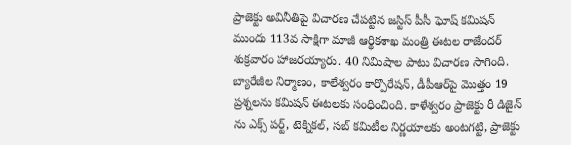ప్రాజెక్టు అవినీతిపై విచారణ చేపట్టిన జస్టిస్ పీసీ ఘోష్ కమిషన్ ముందు 113వ సాక్షిగా మాజీ ఆర్థికశాఖ మంత్రి ఈటల రాజేందర్ శుక్రవారం హాజరయ్యారు. 40 నిమిషాల పాటు విచారణ సాగింది. బ్యారేజీల నిర్మాణం, కాలేశ్వరం కార్పొరేషన్, డీపీఆర్‌పై మొత్తం 19 ప్రశ్నలను కమిషన్ ఈటలకు సంధించింది. కాళేశ్వరం ప్రాజెక్టు రీ డిజైన్ ను ఎక్స్ పర్ట్, టెక్నికల్, సబ్ కమిటీల నిర్ణయాలకు అంటగట్టి, ప్రాజెక్టు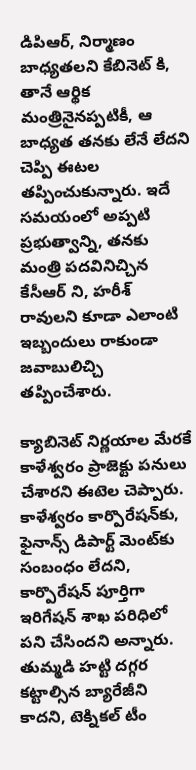డిపిఆర్, నిర్మాణం బాధ్యతలని కేబినెట్ కి, తానే ఆర్థిక మంత్రినైనప్పటికీ, ఆ బాధ్యత తనకు లేనే లేదని చెప్పి ఈటల తప్పించుకున్నారు. ఇదే సమయంలో అప్పటి ప్రభుత్వాన్ని, తనకు మంత్రి పదవినిచ్చిన కేసీఆర్ ని, హరీశ్ రావులని కూడా ఎలాంటి ఇబ్బందులు రాకుండా జవాబులిచ్చి తప్పించేశారు.

క్యాబినెట్ నిర్ణయాల మేరకే కాళేశ్వరం ప్రాజెక్టు పనులు చేశారని ఈటెల చెప్పారు. కాళేశ్వరం కార్పొరేషన్‌కు, ఫైనాన్స్ డిపార్ట్ మెంట్‌కు సంబంధం లేదని, కార్పొరేషన్ పూర్తిగా ఇరిగేషన్ శాఖ పరిధిలో పని చేసిందని అన్నారు. తుమ్మడి హట్టి దగ్గర కట్టాల్సిన బ్యారేజీని కాదని, టెక్నికల్ టీం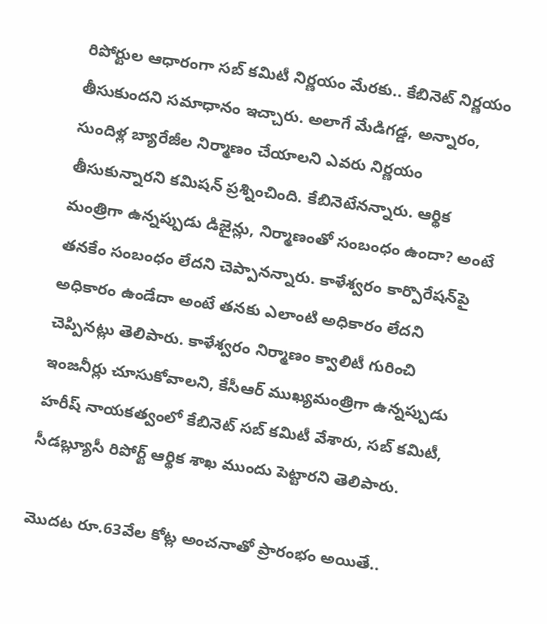రిపోర్టుల ఆధారంగా సబ్ కమిటీ నిర్ణయం మేరకు.. కేబినెట్ నిర్ణయం తీసుకుందని సమాధానం ఇచ్చారు. అలాగే మేడిగడ్డ, అన్నారం, సుందిళ్ల బ్యారేజీల నిర్మాణం చేయాలని ఎవరు నిర్ణయం తీసుకున్నారని కమిషన్ ప్రశ్నించింది. కేబినెటేనన్నారు. ఆర్థిక మంత్రిగా ఉన్నప్పుడు డిజైన్లు, నిర్మాణంతో సంబంధం ఉందా? అంటే తనకేం సంబంధం లేదని చెప్పానన్నారు. కాళేశ్వరం కార్పొరేషన్‌పై అధికారం ఉండేదా అంటే తనకు ఎలాంటి అధికారం లేదని చెప్పినట్లు తెలిపారు. కాళేశ్వరం నిర్మాణం క్వాలిటీ గురించి ఇంజనీర్లు చూసుకోవాలని, కేసీఆర్ ముఖ్యమంత్రిగా ఉన్నప్పుడు హరీష్ నాయకత్వంలో కేబినెట్ సబ్ కమిటీ వేశారు, సబ్ కమిటీ, సీడబ్ల్యూసీ రిపోర్ట్ ఆర్థిక శాఖ ముందు పెట్టారని తెలిపారు.

మొదట రూ.63వేల కోట్ల అంచనాతో ప్రారంభం అయితే..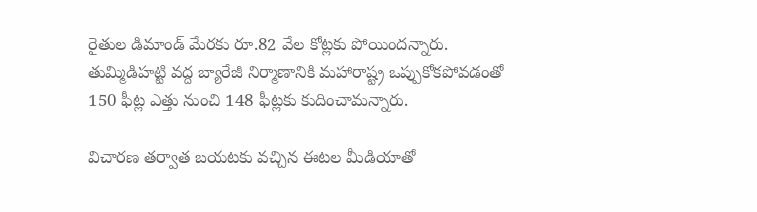రైతుల డిమాండ్ మేరకు రూ.82 వేల కోట్లకు పోయిందన్నారు. తుమ్మిడిహట్టి వద్ద బ్యారేజీ నిర్మాణానికి మహారాష్ట్ర ఒప్పుకోకపోవడంతో 150 ఫీట్ల ఎత్తు నుంచి 148 ఫీట్లకు కుదించామన్నారు.

విచారణ తర్వాత బయటకు వచ్చిన ఈటల మీడియాతో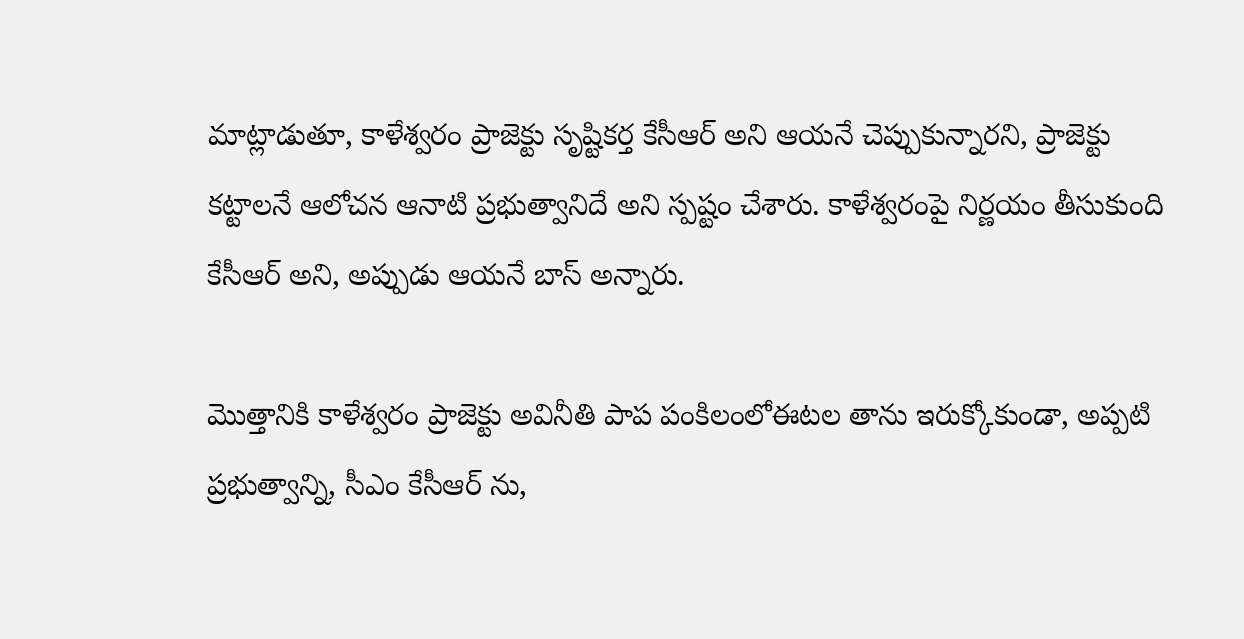మాట్లాడుతూ, కాళేశ్వరం ప్రాజెక్టు సృష్టికర్త కేసీఆర్ అని ఆయనే చెప్పుకున్నారని, ప్రాజెక్టు కట్టాలనే ఆలోచన ఆనాటి ప్రభుత్వానిదే అని స్పష్టం చేశారు. కాళేశ్వరంపై నిర్ణయం తీసుకుంది కేసీఆర్ అని, అప్పుడు ఆయనే బాస్ అన్నారు.

మొత్తానికి కాళేశ్వరం ప్రాజెక్టు అవినీతి పాప పంకిలంలోఈటల తాను ఇరుక్కోకుండా, అప్పటి ప్రభుత్వాన్ని, సీఎం కేసీఆర్ ను,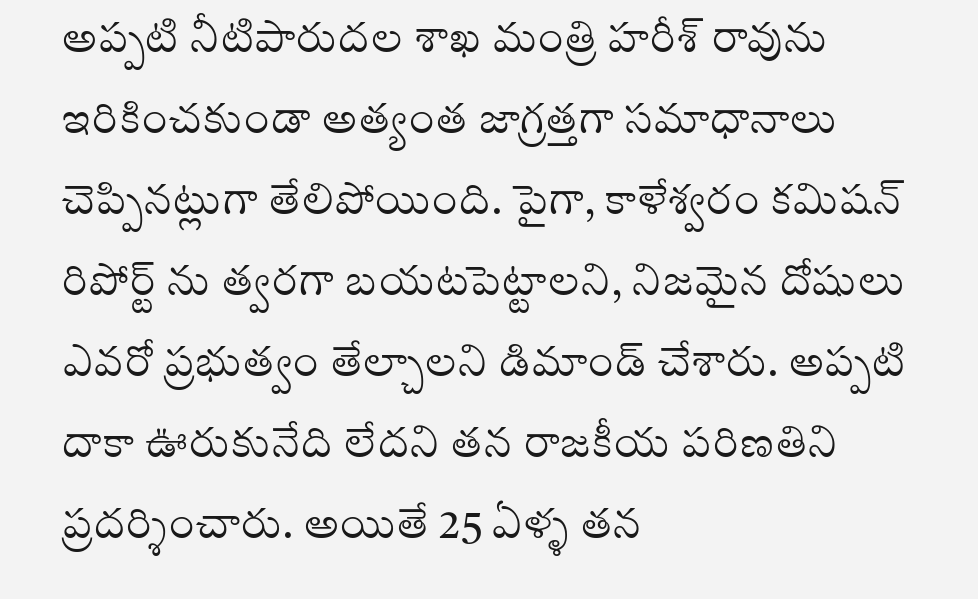అప్పటి నీటిపారుదల శాఖ మంత్రి హరీశ్ రావును ఇరికించకుండా అత్యంత జాగ్రత్తగా సమాధానాలు చెప్పినట్లుగా తేలిపోయింది. పైగా, కాళేశ్వరం కమిషన్ రిపోర్ట్ ను త్వరగా బయటపెట్టాలని, నిజమైన దోషులు ఎవరో ప్రభుత్వం తేల్చాలని డిమాండ్ చేశారు. అప్పటి దాకా ఊరుకునేది లేదని తన రాజకీయ పరిణతిని ప్రదర్శించారు. అయితే 25 ఏళ్ళ తన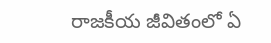రాజకీయ జీవితంలో ఏ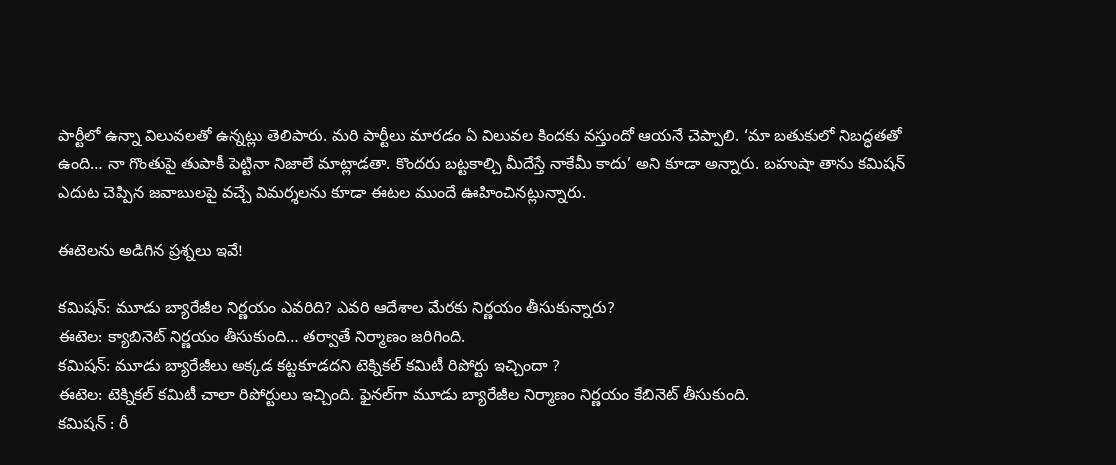పార్టీలో ఉన్నా విలువలతో ఉన్నట్లు తెలిపారు. మరి పార్టీలు మారడం ఏ విలువల కిందకు వస్తుందో ఆయనే చెప్పాలి. ‘మా బతుకులో నిబద్ధతతో ఉంది… నా గొంతుపై తుపాకీ పెట్టినా నిజాలే మాట్లాడతా. కొందరు బట్టకాల్చి మీదేస్తే నాకేమీ కాదు’ అని కూడా అన్నారు. బహుషా తాను కమిషన్ ఎదుట చెప్పిన జవాబులపై వచ్చే విమర్శలను కూడా ఈటల ముందే ఊహించినట్లున్నారు.

ఈటెలను అడిగిన ప్రశ్నలు ఇవే!

కమిషన్: మూడు బ్యారేజీల నిర్ణయం ఎవరిది? ఎవరి ఆదేశాల మేరకు నిర్ణయం తీసుకున్నారు?
ఈటెల: క్యాబినెట్ నిర్ణయం తీసుకుంది… తర్వాతే నిర్మాణం జరిగింది.
కమిషన్: మూడు బ్యారేజీలు అక్కడ కట్టకూడదని టెక్నికల్ కమిటీ రిపోర్టు ఇచ్చిందా ?
ఈటెల: టెక్నికల్ కమిటీ చాలా రిపోర్టులు ఇచ్చింది. ఫైనల్‌గా మూడు బ్యారేజీల నిర్మాణం నిర్ణయం కేబినెట్ తీసుకుంది.
కమిషన్ : రీ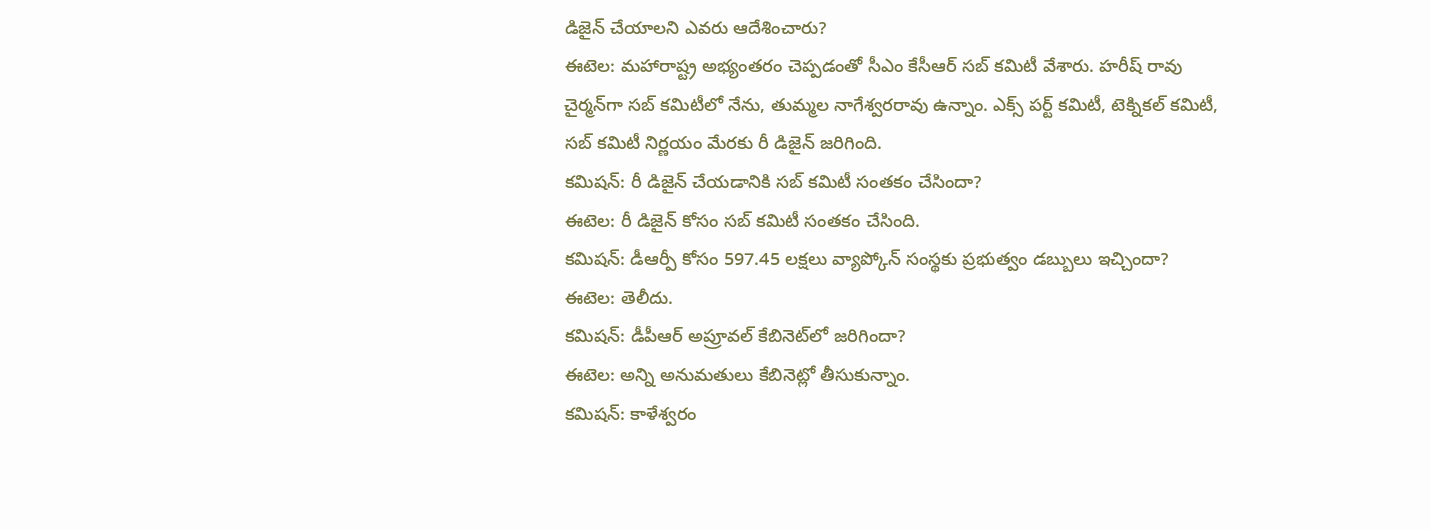డిజైన్ చేయాలని ఎవరు ఆదేశించారు?
ఈటెల: మహారాష్ట్ర అభ్యంతరం చెప్పడంతో సీఎం కేసీఆర్ సబ్ కమిటీ వేశారు. హరీష్ రావు చైర్మన్‌గా సబ్ కమిటీలో నేను, తుమ్మల నాగేశ్వరరావు ఉన్నాం. ఎక్స్ పర్ట్ కమిటీ, టెక్నికల్ కమిటీ, సబ్ కమిటీ నిర్ణయం మేరకు రీ డిజైన్ జరిగింది.
కమిషన్: రీ డిజైన్ చేయడానికి సబ్ కమిటీ సంతకం చేసిందా?
ఈటెల: రీ డిజైన్ కోసం సబ్ కమిటీ సంతకం చేసింది.
కమిషన్: డీఆర్పీ కోసం 597.45 లక్షలు వ్యాప్కోన్ సంస్థకు ప్రభుత్వం డబ్బులు ఇచ్చిందా?
ఈటెల: తెలీదు.
కమిషన్: డీపీఆర్ అప్రూవల్ కేబినెట్‌లో జరిగిందా?
ఈటెల: అన్ని అనుమతులు కేబినెట్లో తీసుకున్నాం.
కమిషన్: కాళేశ్వరం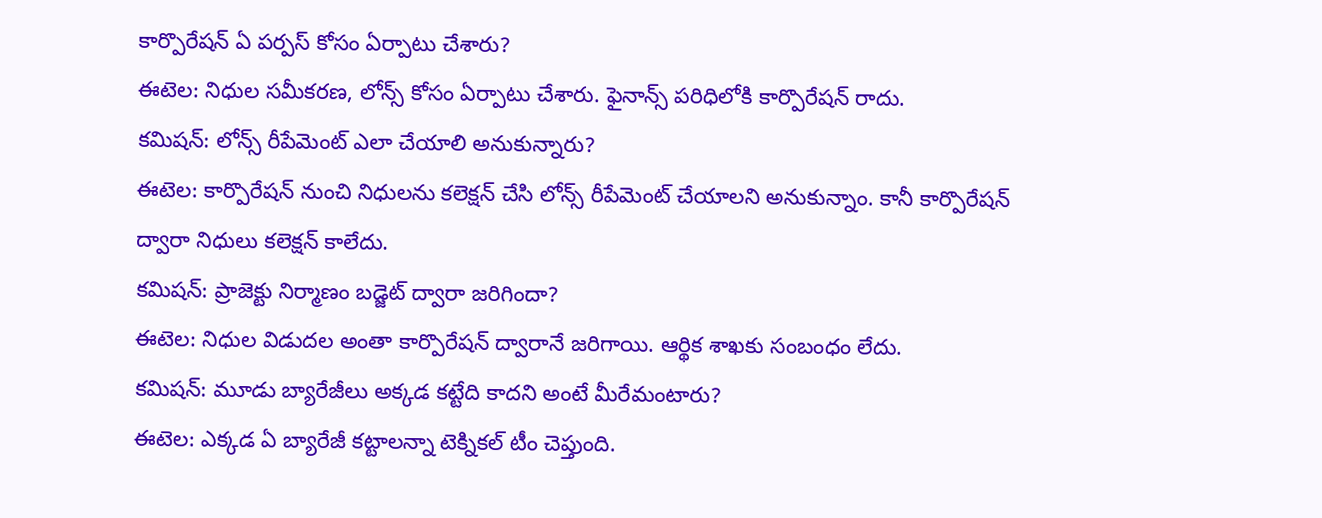కార్పొరేషన్ ఏ పర్పస్ కోసం ఏర్పాటు చేశారు?
ఈటెల: నిధుల సమీకరణ, లోన్స్ కోసం ఏర్పాటు చేశారు. ఫైనాన్స్‌ పరిధిలోకి కార్పొరేషన్ రాదు.
కమిషన్: లోన్స్ రీపేమెంట్ ఎలా చేయాలి అనుకున్నారు?
ఈటెల: కార్పొరేషన్ నుంచి నిధులను కలెక్షన్ చేసి లోన్స్ రీపేమెంట్ చేయాలని అనుకున్నాం. కానీ కార్పొరేషన్ ద్వారా నిధులు కలెక్షన్ కాలేదు.
కమిషన్: ప్రాజెక్టు నిర్మాణం బడ్జెట్‌ ద్వారా జరిగిందా?
ఈటెల: నిధుల విడుదల అంతా కార్పొరేషన్ ద్వారానే జరిగాయి. ఆర్థిక శాఖకు సంబంధం లేదు.
కమిషన్: మూడు బ్యారేజీలు అక్కడ కట్టేది కాదని అంటే మీరేమంటారు?
ఈటెల: ఎక్కడ ఏ బ్యారేజీ కట్టాలన్నా టెక్నికల్ టీం చెప్తుంది.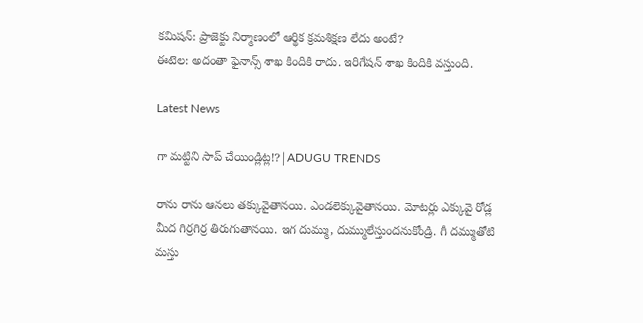కమిషన్: ప్రాజెక్టు నిర్మాణంలో ఆర్థిక క్రమశిక్షణ లేదు అంటే?
ఈటెల: అదంతా ఫైనాన్స్‌ శాఖ కిందికి రాదు. ఇరిగేషన్ శాఖ కిందికి వస్తుంది.

Latest News

గా మట్టిని సాప్ చేయిండ్లిట్ల!?|ADUGU TRENDS

రాను రాను ఆనలు తక్కువైతానయి. ఎండలెక్కువైతానయి. మోటర్లు ఎక్కువై రోడ్ల మీద గిర్రగిర్ర తిరుగుతానయి. ఇగ దుమ్ము, దుమ్ములేస్తుందనుకోండ్రి. గీ దమ్ముతోటి మస్తు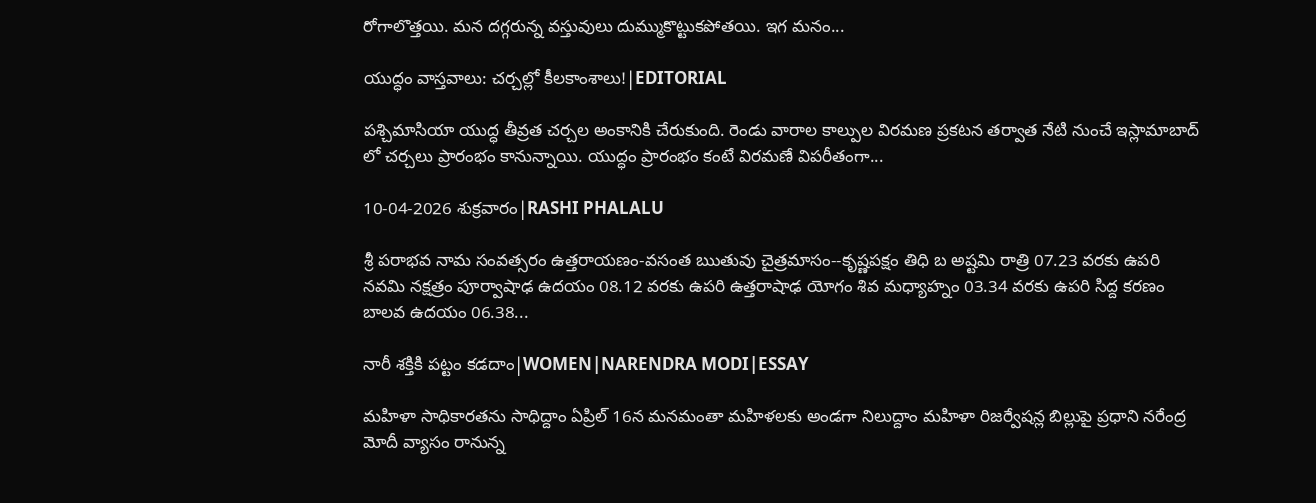రోగాలొత్తయి. మన దగ్గరున్న వస్తువులు దుమ్ముకొట్టుకపోతయి. ఇగ మనం...

యుద్ధం వాస్తవాలు: చర్చల్లో కీలకాంశాలు!|EDITORIAL

పశ్చిమాసియా యుద్ధ తీవ్రత చర్చల అంకానికి చేరుకుంది. రెండు వారాల కాల్పుల విరమణ ప్రకటన తర్వాత నేటి నుంచే ఇస్లామాబాద్ లో చర్చలు ప్రారంభం కానున్నాయి. యుద్ధం ప్రారంభం కంటే విరమణే విపరీతంగా...

10-04-2026 శుక్రవారం|RASHI PHALALU

శ్రీ పరాభవ నామ సంవత్సరం ఉత్తరాయణం-వసంత ఋతువు చైత్రమాసం--కృష్ణపక్షం తిధి బ అష్టమి రాత్రి 07.23 వరకు ఉపరి నవమి నక్షత్రం పూర్వాషాఢ ఉదయం 08.12 వరకు ఉపరి ఉత్తరాషాఢ యోగం శివ మధ్యాహ్నం 03.34 వరకు ఉపరి సిద్ద కరణం బాలవ ఉదయం 06.38...

నారీ శక్తికి పట్టం కడదాం|WOMEN|NARENDRA MODI|ESSAY

మహిళా సాధికారతను సాధిద్దాం ఏప్రిల్ 16న మనమంతా మహిళలకు అండగా నిలుద్దాం మహిళా రిజర్వేషన్ల బిల్లుపై ప్రధాని నరేంద్ర మోదీ వ్యాసం రానున్న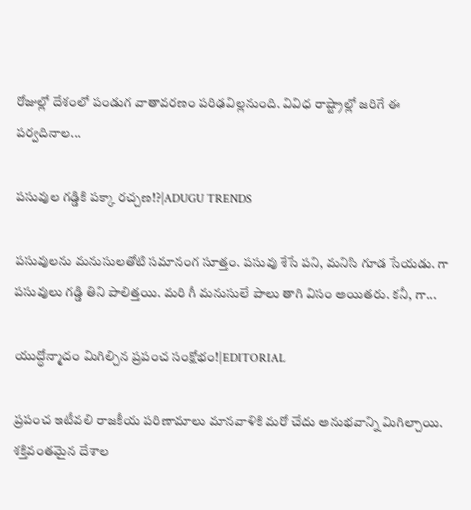రోజుల్లో దేశంలో పండుగ వాతావరణం పరిఢవిల్లనుంది. వివిధ రాష్ట్రాల్లో జరిగే ఈ పర్వదినాల...

పసువుల గడ్డికి పక్కా రచ్చణ!?|ADUGU TRENDS

పసువులను మనుసులతోటి సమానంగ సూత్తం. పసువు శేసే పని, మనిసి గూడ సేయడు. గా పసువులు గడ్డి తిని పాలిత్తయి. మరి గీ మనుసులే పాలు తాగి విసం అయితరు. కనీ, గా...

యుద్ధోన్మాదం మిగిల్చిన ప్రపంచ సంక్షోభం!|EDITORIAL

ప్రపంచ ఇటీవలి రాజకీయ పరిణామాలు మానవాళికి మరో చేదు అనుభవాన్ని మిగిల్చాయి. శక్తివంతమైన దేశాల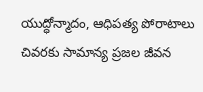యుద్ధోన్మాదం, ఆధిపత్య పోరాటాలు చివరకు సామాన్య ప్రజల జీవన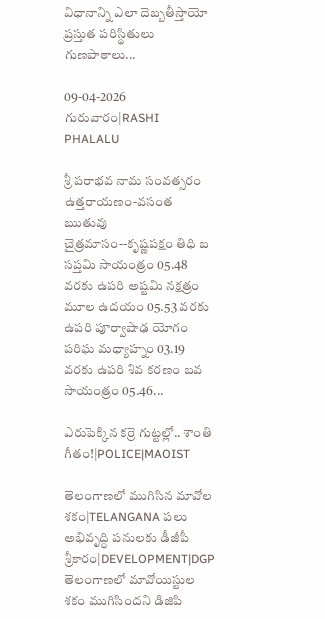విధానాన్ని ఎలా దెబ్బతీస్తాయో ప్రస్తుత పరిస్థితులు గుణపాఠాలు...

09-04-2026 గురువారం|RASHI PHALALU

శ్రీ పరాభవ నామ సంవత్సరం ఉత్తరాయణం-వసంత ఋతువు చైత్రమాసం--కృష్ణపక్షం తిధి బ సప్తమి సాయంత్రం 05.48 వరకు ఉపరి అష్టమి నక్షత్రం మూల ఉదయం 05.53 వరకు ఉపరి పూర్వాషాఢ యోగం పరిఘ మధ్యాహ్నం 03.19 వరకు ఉపరి శివ కరణం బవ సాయంత్రం 05.46...

ఎరుపెక్కిన కర్రె గుట్టల్లో.. శాంతి గీతం!|POLICE|MAOIST

తెలంగాణలో ముగిసిన మావోల శకం|TELANGANA పలు అభివృద్ధి పనులకు డీజీపీ శ్రీకారం|DEVELOPMENT|DGP తెలంగాణలో మావోయిస్టుల శకం ముగిసిందని డిజిపి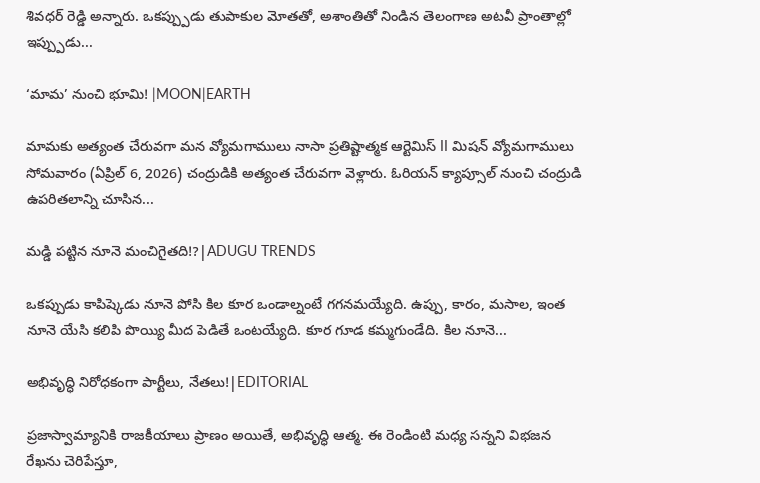శివధర్ రెడ్డి అన్నారు. ఒకప్ప్పుడు తుపాకుల మోతతో, అశాంతితో నిండిన తెలంగాణ అటవీ ప్రాంతాల్లో ఇప్ప్పుడు...

‘మామ’ నుంచి భూమి! |MOON|EARTH

మామకు అత్యంత చేరువగా మన వ్యోమగాములు నాసా ప్రతిష్టాత్మక ఆర్టెమిస్ II మిషన్ వ్యోమగాములు సోమవారం (ఏప్రిల్ 6, 2026) చంద్రుడికి అత్యంత చేరువగా వెళ్లారు. ఓరియన్ క్యాప్సూల్ నుంచి చంద్రుడి ఉపరితలాన్ని చూసిన...

మడ్డి పట్టిన నూనె మంచిగైతది!?|ADUGU TRENDS

ఒకప్పుడు కాపిష్కెడు నూనె పోసి కిల కూర ఒండాల్నంటే గగనమయ్యేది. ఉప్పు, కారం, మసాల, ఇంత నూనె యేసి కలిపి పొయ్యి మీద పెడితే ఒంటయ్యేది. కూర గూడ కమ్మగుండేది. కిల నూనె...

అభివృద్ధి నిరోధకంగా పార్టీలు, నేతలు!|EDITORIAL

ప్రజాస్వామ్యానికి రాజకీయాలు ప్రాణం అయితే, అభివృద్ధి ఆత్మ. ఈ రెండింటి మధ్య సన్నని విభజన రేఖను చెరిపేస్తూ,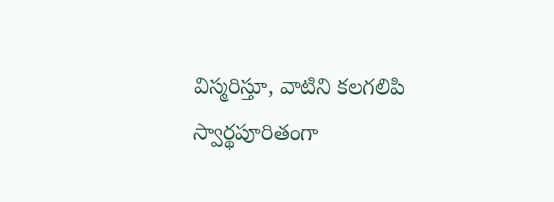విస్మరిస్తూ, వాటిని కలగలిపి స్వార్థపూరితంగా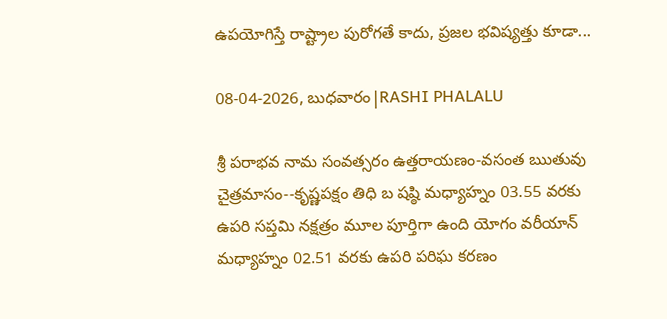ఉపయోగిస్తే రాష్ట్రాల పురోగతే కాదు, ప్రజల భవిష్యత్తు కూడా...

08-04-2026, బుధవారం|RASHI PHALALU

శ్రీ పరాభవ నామ సంవత్సరం ఉత్తరాయణం-వసంత ఋతువు చైత్రమాసం--కృష్ణపక్షం తిధి బ షష్ఠి మధ్యాహ్నం 03.55 వరకు ఉపరి సప్తమి నక్షత్రం మూల పూర్తిగా ఉంది యోగం వరీయాన్ మధ్యాహ్నం 02.51 వరకు ఉపరి పరిఘ కరణం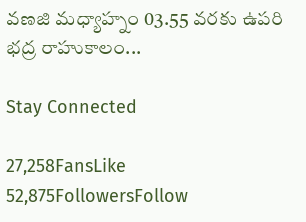వణజి మధ్యాహ్నం 03.55 వరకు ఉపరి భద్ర రాహుకాలం...

Stay Connected

27,258FansLike
52,875FollowersFollow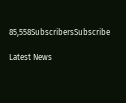85,558SubscribersSubscribe

Latest News